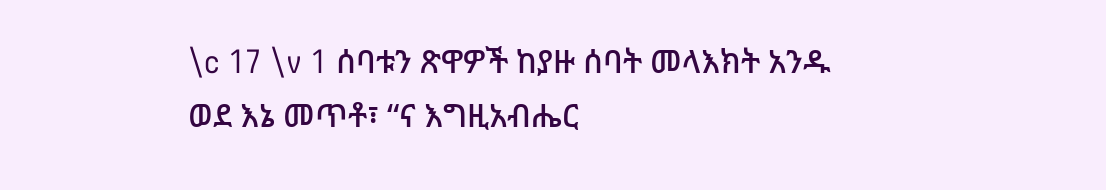\c 17 \v 1 ሰባቱን ጽዋዎች ከያዙ ሰባት መላእክት አንዱ ወደ እኔ መጥቶ፣ “ና እግዚአብሔር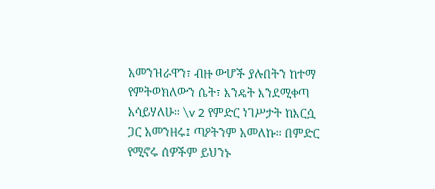አመንዝራዋን፣ ብዙ ውሆች ያሉበትን ከተማ የምትወክለውን ሴት፣ እንዴት እንደሚቀጣ አሳይሃለሁ። \v 2 የምድር ነገሥታት ከእርሷ ጋር አመንዘሩ፤ ጣዖትንም አመለኩ። በምድር የሚኖሩ ሰዎችም ይህንኑ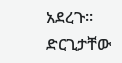አደረጉ። ድርጊታቸው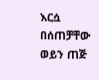እርሷ በሰጠቻቸው ወይን ጠጅ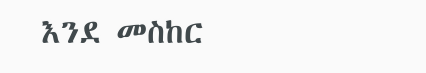እንደ መስከር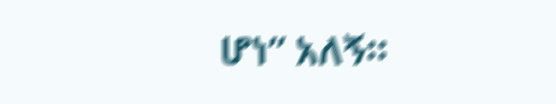ሆነ” አለኝ።